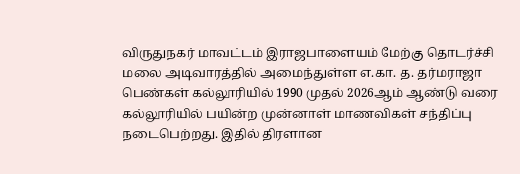விருதுநகர் மாவட்டம் இராஜபாளையம் மேற்கு தொடர்ச்சி மலை அடிவாரத்தில் அமைந்துள்ள எ.கா. த. தர்மராஜா பெண்கள் கல்லூரியில் 1990 முதல் 2026ஆம் ஆண்டு வரை கல்லூரியில் பயின்ற முன்னாள் மாணவிகள் சந்திப்பு நடைபெற்றது. இதில் திரளான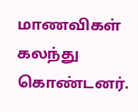மாணவிகள் கலந்து கொண்டனர்.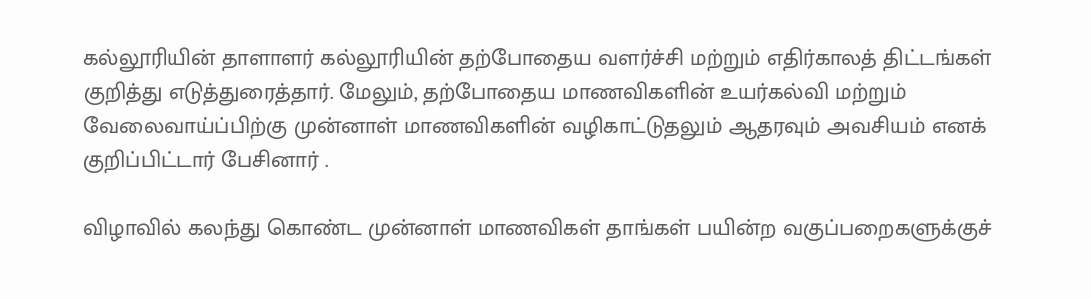கல்லூரியின் தாளாளர் கல்லூரியின் தற்போதைய வளர்ச்சி மற்றும் எதிர்காலத் திட்டங்கள் குறித்து எடுத்துரைத்தார். மேலும், தற்போதைய மாணவிகளின் உயர்கல்வி மற்றும் வேலைவாய்ப்பிற்கு முன்னாள் மாணவிகளின் வழிகாட்டுதலும் ஆதரவும் அவசியம் எனக் குறிப்பிட்டார் பேசினார் .

விழாவில் கலந்து கொண்ட முன்னாள் மாணவிகள் தாங்கள் பயின்ற வகுப்பறைகளுக்குச்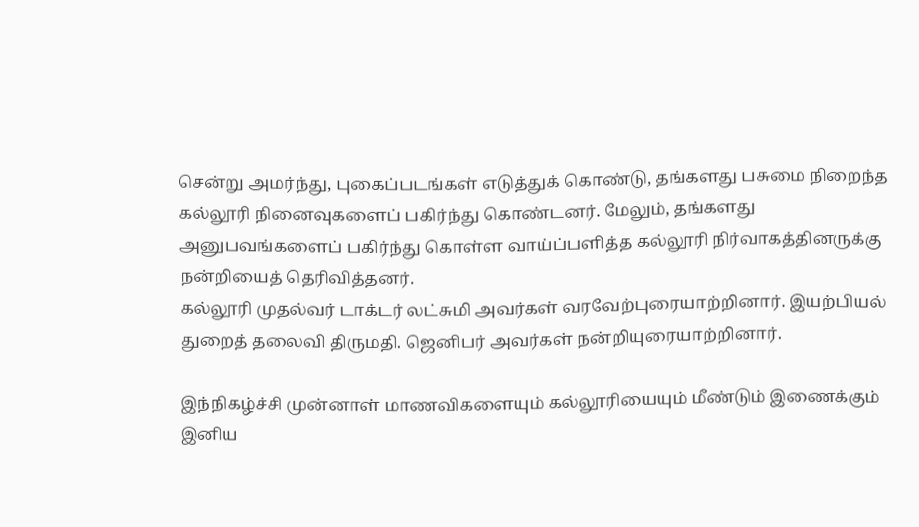சென்று அமர்ந்து, புகைப்படங்கள் எடுத்துக் கொண்டு, தங்களது பசுமை நிறைந்த கல்லூரி நினைவுகளைப் பகிர்ந்து கொண்டனர். மேலும், தங்களது அனுபவங்களைப் பகிர்ந்து கொள்ள வாய்ப்பளித்த கல்லூரி நிர்வாகத்தினருக்கு நன்றியைத் தெரிவித்தனர்.
கல்லூரி முதல்வர் டாக்டர் லட்சுமி அவர்கள் வரவேற்புரையாற்றினார். இயற்பியல் துறைத் தலைவி திருமதி. ஜெனிபர் அவர்கள் நன்றியுரையாற்றினார்.

இந்நிகழ்ச்சி முன்னாள் மாணவிகளையும் கல்லூரியையும் மீண்டும் இணைக்கும் இனிய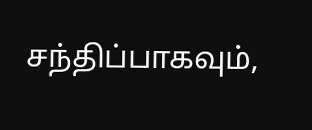சந்திப்பாகவும்,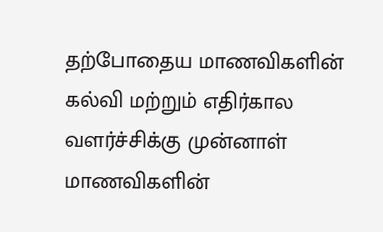தற்போதைய மாணவிகளின் கல்வி மற்றும் எதிர்கால வளர்ச்சிக்கு முன்னாள் மாணவிகளின்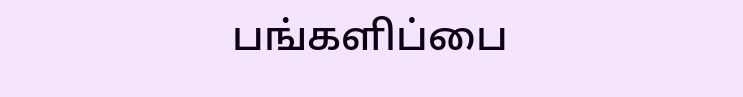பங்களிப்பை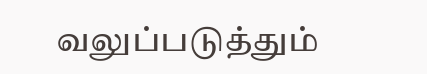வலுப்படுத்தும்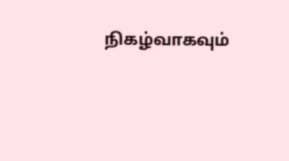நிகழ்வாகவும்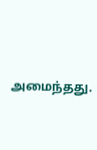அமைந்தது.